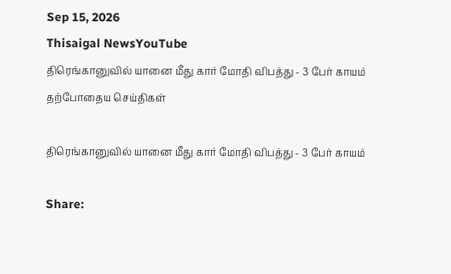Sep 15, 2026
Thisaigal NewsYouTube
திரெங்கானுவில் யானை மீது கார் மோதி விபத்து - 3 பேர் காயம்
தற்போதைய செய்திகள்

திரெங்கானுவில் யானை மீது கார் மோதி விபத்து - 3 பேர் காயம்

Share: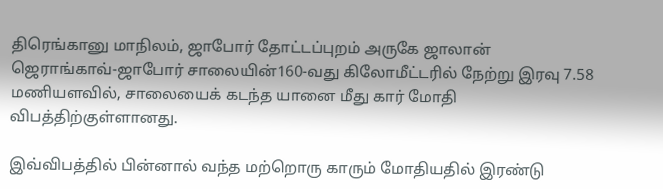திரெங்கானு மாநிலம், ஜாபோர் தோட்டப்புறம் அருகே ஜாலான் ஜெராங்காவ்-ஜாபோர் சாலையின்160-வது கிலோமீட்டரில் நேற்று இரவு 7.58 மணியளவில், சாலையைக் கடந்த யானை மீது கார் மோதி விபத்திற்குள்ளானது.

இவ்விபத்தில் பின்னால் வந்த மற்றொரு காரும் மோதியதில் இரண்டு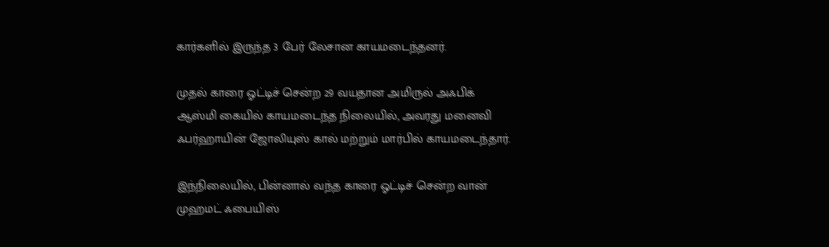கார்களில் இருந்த 3 பேர் லேசான காயமடைந்தனர்.

முதல் காரை ஓட்டிச் சென்ற 29 வயதான அமிருல் அஃபிக் ஆஸ்மி கையில் காயமடைந்த நிலையில், அவரது மனைவி ஃபர்ஹாயின் ஜோலியுஸ் கால் மற்றும் மார்பில் காயமடைந்தார்.

இந்நிலையில், பின்னால் வந்த காரை ஓட்டிச் சென்ற வான் முஹமட் ஃபையிஸ்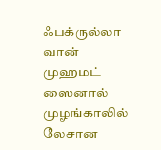ஃபக்ருல்லா வான் முஹமட் ஸைனால் முழங்காலில் லேசான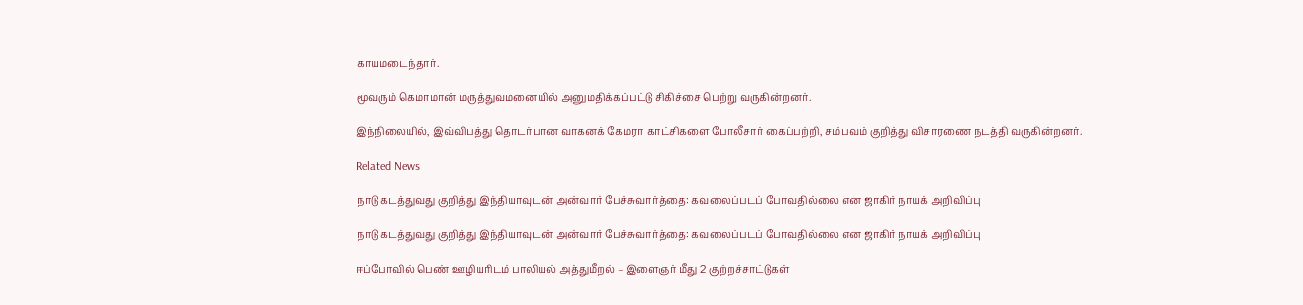காயமடைந்தார்.

மூவரும் கெமாமான் மருத்துவமனையில் அனுமதிக்கப்பட்டு சிகிச்சை பெற்று வருகின்றனர்.

இந்நிலையில், இவ்விபத்து தொடர்பான வாகனக் கேமரா காட்சிகளை போலீசார் கைப்பற்றி, சம்பவம் குறித்து விசாரணை நடத்தி வருகின்றனர்.

Related News

நாடு கடத்துவது குறித்து இந்தியாவுடன் அன்வார் பேச்சுவார்த்தை: கவலைப்படப் போவதில்லை என ஜாகிர் நாயக் அறிவிப்பு

நாடு கடத்துவது குறித்து இந்தியாவுடன் அன்வார் பேச்சுவார்த்தை: கவலைப்படப் போவதில்லை என ஜாகிர் நாயக் அறிவிப்பு

ஈப்போவில் பெண் ஊழியரிடம் பாலியல் அத்துமீறல் – இளைஞர் மீது 2 குற்றச்சாட்டுகள்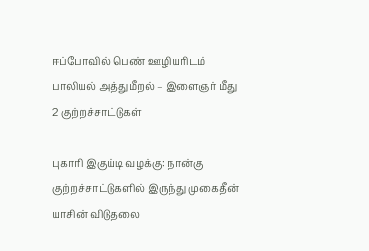ஈப்போவில் பெண் ஊழியரிடம் பாலியல் அத்துமீறல் – இளைஞர் மீது 2 குற்றச்சாட்டுகள்

புகாரி இகுய்டி வழக்கு: நான்கு குற்றச்சாட்டுகளில் இருந்து முகைதீன் யாசின் விடுதலை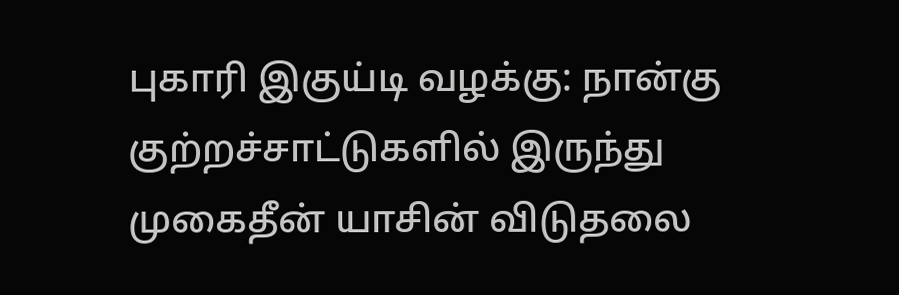புகாரி இகுய்டி வழக்கு: நான்கு குற்றச்சாட்டுகளில் இருந்து முகைதீன் யாசின் விடுதலை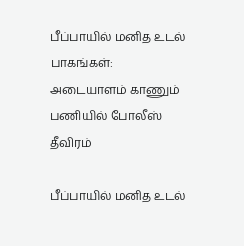பீப்பாயில் மனித உடல் பாகங்கள்: அடையாளம் காணும் பணியில் போலீஸ் தீவிரம்

பீப்பாயில் மனித உடல்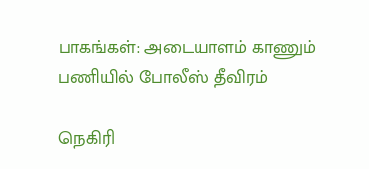பாகங்கள்: அடையாளம் காணும் பணியில் போலீஸ் தீவிரம்

நெகிரி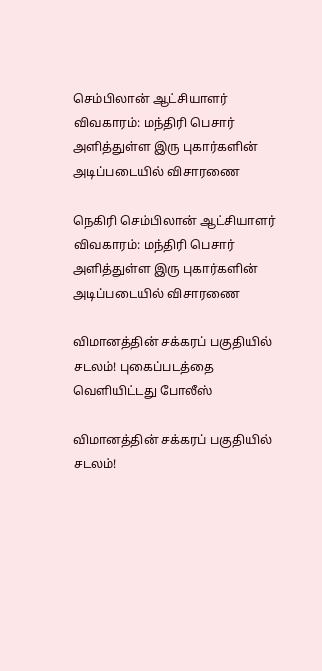செம்பிலான் ஆட்சியாளர் விவகாரம்: மந்திரி பெசார் அளித்துள்ள இரு புகார்களின் அடிப்படையில் விசாரணை

நெகிரி செம்பிலான் ஆட்சியாளர் விவகாரம்: மந்திரி பெசார் அளித்துள்ள இரு புகார்களின் அடிப்படையில் விசாரணை

விமானத்தின் சக்கரப் பகுதியில் சடலம்! புகைப்படத்தை வெளியிட்டது போலீஸ்

விமானத்தின் சக்கரப் பகுதியில் சடலம்!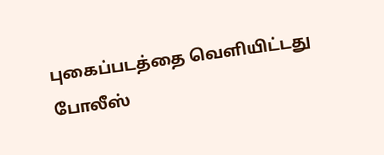புகைப்படத்தை வெளியிட்டது போலீஸ்